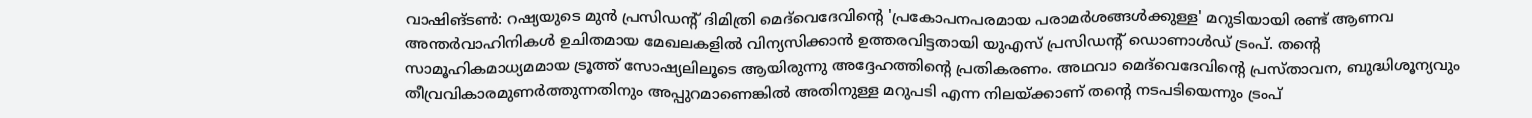വാഷിങ്ടണ്‍: റഷ്യയുടെ മുന്‍ പ്രസിഡന്റ് ദിമിത്രി മെദ്‌വെദേവിന്റെ 'പ്രകോപനപരമായ പരാമര്‍ശങ്ങള്‍ക്കുള്ള' മറുടിയായി രണ്ട് ആണവ അന്തർവാഹിനികൾ ഉചിതമായ മേഖലകളില്‍ വിന്യസിക്കാന്‍ ഉത്തരവിട്ടതായി യുഎസ് പ്രസിഡന്റ് ഡൊണാള്‍ഡ് ട്രംപ്. തന്റെ സാമൂഹികമാധ്യമമായ ട്രൂത്ത് സോഷ്യലിലൂടെ ആയിരുന്നു അദ്ദേഹത്തിന്റെ പ്രതികരണം. അഥവാ മെദ്‌വെദേവിന്റെ പ്രസ്താവന, ബുദ്ധിശൂന്യവും തീവ്രവികാരമുണര്‍ത്തുന്നതിനും അപ്പുറമാണെങ്കില്‍ അതിനുള്ള മറുപടി എന്ന നിലയ്ക്കാണ് തന്റെ നടപടിയെന്നും ട്രംപ്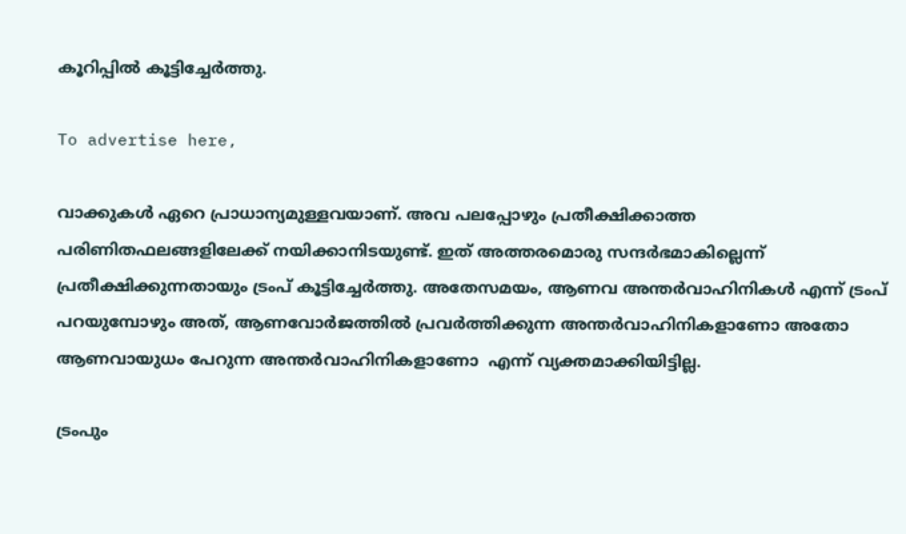കൂറിപ്പില്‍ കൂട്ടിച്ചേര്‍ത്തു.

To advertise here,

വാക്കുകള്‍ ഏറെ പ്രാധാന്യമുള്ളവയാണ്. അവ പലപ്പോഴും പ്രതീക്ഷിക്കാത്ത പരിണിതഫലങ്ങളിലേക്ക് നയിക്കാനിടയുണ്ട്. ഇത് അത്തരമൊരു സന്ദര്‍ഭമാകില്ലെന്ന് പ്രതീക്ഷിക്കുന്നതായും ട്രംപ് കൂട്ടിച്ചേര്‍ത്തു. അതേസമയം, ആണവ അന്തർവാഹിനികൾ എന്ന് ട്രംപ് പറയുമ്പോഴും അത്, ആണവോര്‍ജത്തില്‍ പ്രവര്‍ത്തിക്കുന്ന അന്തർവാഹിനികളാണോ അതോ ആണവായുധം പേറുന്ന അന്തർവാഹിനികളാണോ  എന്ന് വ്യക്തമാക്കിയിട്ടില്ല.

ട്രംപും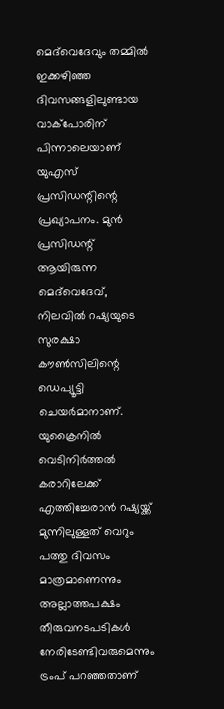മെദ്‌വെദേവും തമ്മില്‍ ഇക്കഴിഞ്ഞ ദിവസങ്ങളിലുണ്ടായ വാക്‌പോരിന് പിന്നാലെയാണ് യുഎസ് പ്രസിഡന്റിന്റെ പ്രഖ്യാപനം. മുന്‍ പ്രസിഡന്റ് ആയിരുന്ന മെദ്‌വെദേവ്, നിലവില്‍ റഷ്യയുടെ സുരക്ഷാ കൗണ്‍സിലിന്റെ ഡെപ്യൂട്ടി ചെയര്‍മാനാണ്. യുക്രൈനില്‍ വെടിനിര്‍ത്തല്‍ കരാറിലേക്ക് എത്തിച്ചേരാന്‍ റഷ്യയ്ക്ക് മുന്നിലുള്ളത് വെറും പത്തു ദിവസം മാത്രമാണെന്നും അല്ലാത്തപക്ഷം തീരുവനടപടികള്‍ നേരിടേണ്ടിവരുമെന്നും ട്രംപ് പറഞ്ഞതാണ്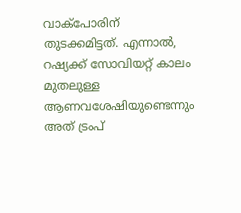വാക്‌പോരിന് തുടക്കമിട്ടത്. എന്നാല്‍, റഷ്യക്ക് സോവിയറ്റ് കാലം മുതലുള്ള ആണവശേഷിയുണ്ടെന്നും അത് ട്രംപ്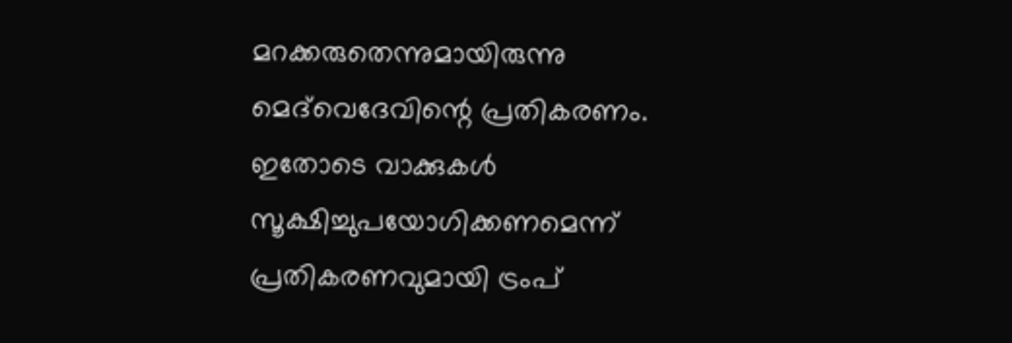മറക്കരുതെന്നുമായിരുന്നു മെദ്‌വെദേവിന്റെ പ്രതികരണം. ഇതോടെ വാക്കുകള്‍ സൂക്ഷിച്ചുപയോഗിക്കണമെന്ന് പ്രതികരണവുമായി ട്രംപ്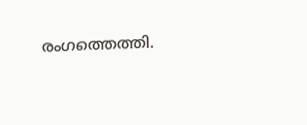രംഗത്തെത്തി.